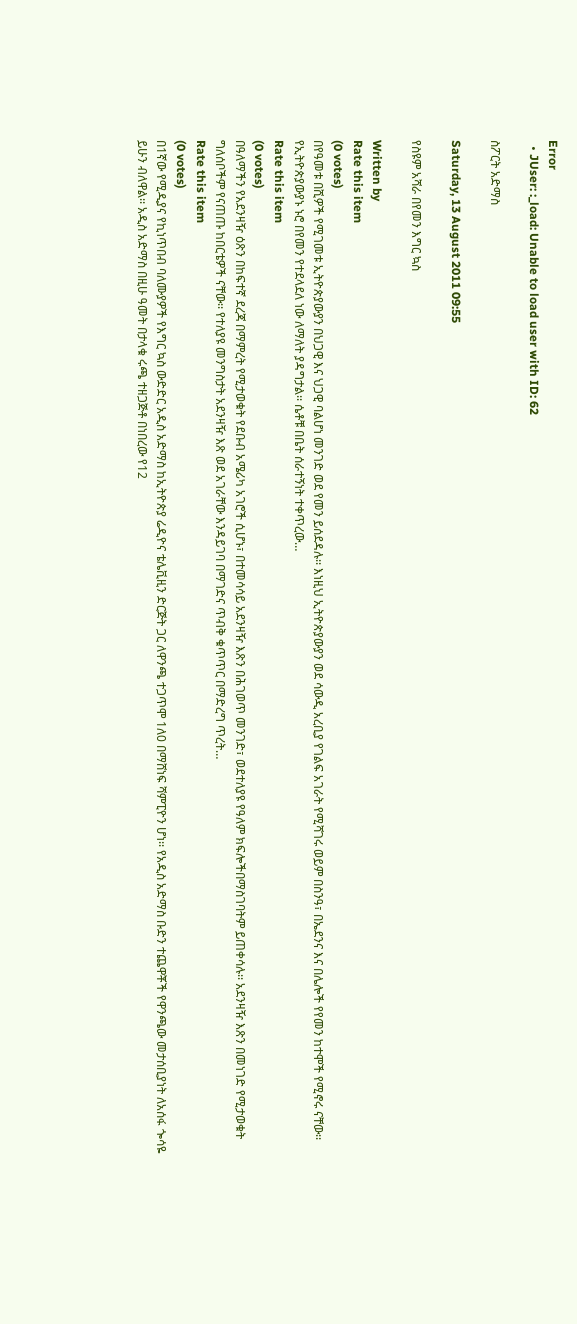Error
  • JUser: :_load: Unable to load user with ID: 62

ስፖርት አድማስ

Saturday, 13 August 2011 09:55

የስዩም አሻራ በየመን እግር ኳስ

Written by
Rate this item
(0 votes)
በየዓመቱ በሺዎች የሚገመቱ ኢትዮጵያውያን በህጋዊ እና ህጋዊ ባልሆነ መንገድ ወደ የመን ይሰደዳሉ፡፡ እነዚህ ኢትዮጵያውያን ወደ ሳውዲ አረቢያ የገልፍ አገራት የሚሻገሩ ወይም በስንዓ፣ በኤደንና እና በሌሎች የየመን ከተሞች የሚኖሩ ናቸው፡፡ የኢትዮጵያውያኑ ኑሮ በየመን የተደላደለ ነው ለማለት ያዳግታል፡፡ ሴቶቹ በቤት ሰራተኝነት ተቀጥረው…
Rate this item
(0 votes)
በዓለማችን የአደንዛዥ ዕጽን በከፍተኛ ደረጃ በማምረት የሚታወቁት የደቡብ አሜሪካ አገሮች ሲሆኑ፣ በተመሳሳይ አደንዛዥ እጽን በሕገወጥ መንገድ፣ ወደተለያዩ የዓለም ክፍሎችበማስገባትም ይጠቀሳሉ፡፡ አደንዛዥ እጽን በመነገድ የሚታወቁት ግለሰቦችም የናጠጡ ከበርቴዎች ናቸው፡፡ የተለያዩ መንግስታት አደንዛዥ እጽ ወደ አገራቸው እንዳይገባ በማገድና ጥብቅ ቁጥጥር በማድረግ ጥረት…
Rate this item
(0 votes)
በ1ኛው የሚዲያና የኪነጥበብ ባለሙያዎች የእግር ኳስ ውድድር አዲስ አድማስ ከኢትዮጵያ ሬዲዮና ቴሌቪዚን ድርጅት ጋር ለዋንጫ ተጋጥሞ 1ለ0 በማሸነፍ ሻምፒዮን ሆነ፡፡ የአዲስ አድማስ ቡድን ተጨዋቾች የዋንጫው መታሰቢያነት ለአሰፋ ጐሳዬ ይሁን ብለዋል፡፡ አዲስ አድማስ በዚሁ ዓመት በታላቁ ሩጫ ተዘጋጅቶ በነበረው የ12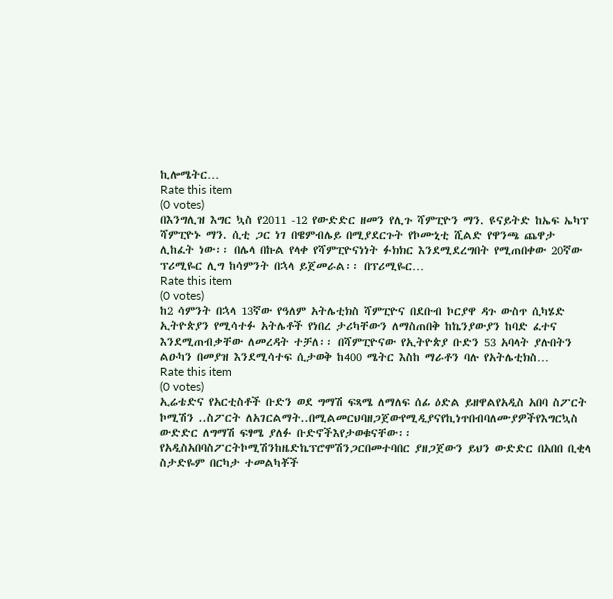ኪሎሜትር…
Rate this item
(0 votes)
በእንግሊዝ እግር ኳስ የ2011 -12 የውድድር ዘመን የሊጉ ሻምፒዮን ማን. ዩናይትድ ከኤፍ ኤካፕ ሻምፒዮኑ ማን. ሲቲ ጋር ነገ በዌምብሌይ በሚያደርጉት የኮሙኒቲ ሺልድ የዋንጫ ጨዋታ ሊከፈት ነው፡፡ በሌላ በኩል የላቀ የሻምፒዮናነነት ፉክክር እንደሚደረግበት የሚጠበቀው 20ኛው ፕሪሚዬር ሊግ ከሳምንት በኋላ ይጀመራል፡፡ በፕሪሚዬር…
Rate this item
(0 votes)
ከ2 ሳምንት በኋላ 13ኛው የዓለም አትሌቲክስ ሻምፒዮና በደቡብ ኮርያዋ ዳጉ ውስጥ ሲካሄድ ኢትዮጵያን የሚሳተፉ አትሌቶች የነበረ ታሪካቸውን ለማስጠበቅ ከኬንያውያን ከባድ ፈተና እንደሚጠብቃቸው ለመረዳት ተቻለ፡፡ በሻምፒዮናው የኢትዮጵያ ቡድን 53 አባላት ያሉበትን ልዑካን በመያዝ እንደሚሳተፍ ሲታወቅ ከ400 ሜትር እስከ ማራቶን ባሉ የአትሌቲክስ…
Rate this item
(0 votes)
ኢሬቴድና የአርቲስቶች ቡድን ወደ ግማሽ ፍጻሜ ለማለፍ ሰፊ ዕድል ይዘዋልየአዲስ አበባ ስፖርት ኮሚሽን ..ስፖርት ለአገርልማት..በሚልመርህባዘጋጀውየሚዲያናየኪነጥበብባለሙያዎችየእግርኳስ ውድድር ለግማሽ ፍፃሜ ያለፉ ቡድኖችእየታወቁናቸው፡፡የአዲስአበባስፖርትኮሚሽንከዜድኬፕሮሞሽንጋርበመተባበር ያዘጋጀውን ይህን ውድድር በአበበ ቢቂላ ስታድዬም በርካታ ተመልካቾች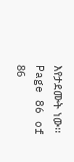እየታደሙት ነው፡፡
Page 86 of 86